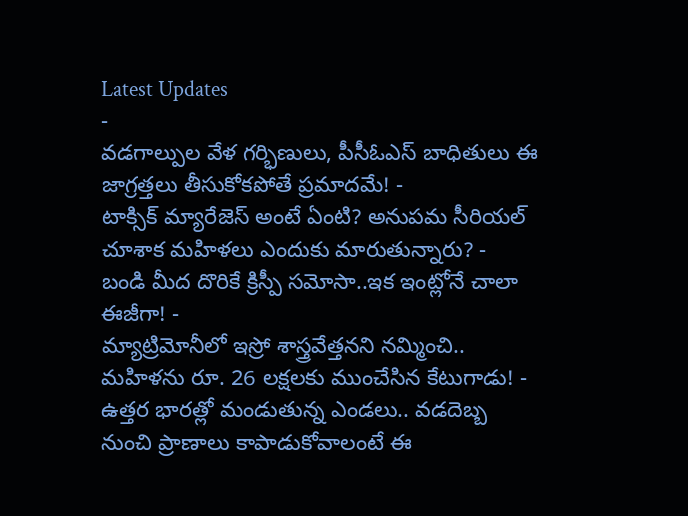Latest Updates
-
వడగాల్పుల వేళ గర్భిణులు, పీసీఓఎస్ బాధితులు ఈ జాగ్రత్తలు తీసుకోకపోతే ప్రమాదమే! -
టాక్సిక్ మ్యారేజెస్ అంటే ఏంటి? అనుపమ సీరియల్ చూశాక మహిళలు ఎందుకు మారుతున్నారు? -
బండి మీద దొరికే క్రిస్పీ సమోసా..ఇక ఇంట్లోనే చాలా ఈజీగా! -
మ్యాట్రిమోనీలో ఇస్రో శాస్త్రవేత్తనని నమ్మించి.. మహిళను రూ. 26 లక్షలకు ముంచేసిన కేటుగాడు! -
ఉత్తర భారత్లో మండుతున్న ఎండలు.. వడదెబ్బ నుంచి ప్రాణాలు కాపాడుకోవాలంటే ఈ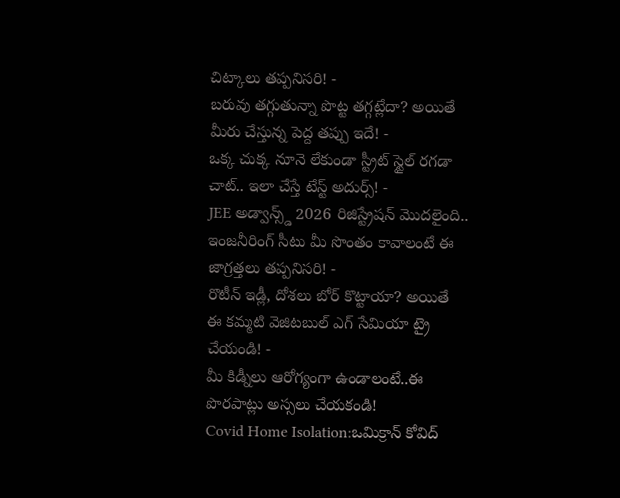చిట్కాలు తప్పనిసరి! -
బరువు తగ్గుతున్నా పొట్ట తగ్గట్లేదా? అయితే మీరు చేస్తున్న పెద్ద తప్పు ఇదే! -
ఒక్క చుక్క నూనె లేకుండా స్ట్రీట్ స్టైల్ రగడా చాట్.. ఇలా చేస్తే టేస్ట్ అదుర్స్! -
JEE అడ్వాన్స్డ్ 2026 రిజిస్ట్రేషన్ మొదలైంది.. ఇంజనీరింగ్ సీటు మీ సొంతం కావాలంటే ఈ జాగ్రత్తలు తప్పనిసరి! -
రొటీన్ ఇడ్లీ, దోశలు బోర్ కొట్టాయా? అయితే ఈ కమ్మటి వెజిటబుల్ ఎగ్ సేమియా ట్రై చేయండి! -
మీ కిడ్నీలు ఆరోగ్యంగా ఉండాలంటే..ఈ పొరపాట్లు అస్సలు చేయకండి!
Covid Home Isolation:ఒమిక్రాన్ కోవిద్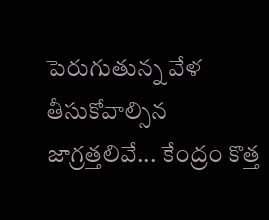పెరుగుతున్న వేళ తీసుకోవాల్సిన జాగ్రత్తలివే... కేంద్రం కొత్త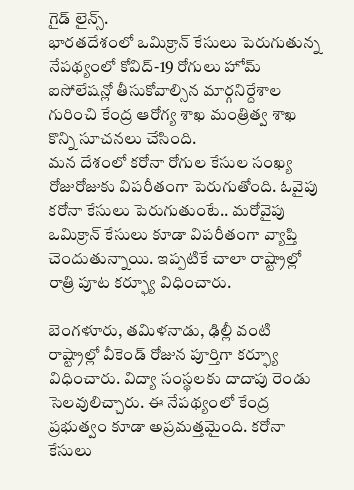గైడ్ లైన్స్.
భారతదేశంలో ఒమిక్రాన్ కేసులు పెరుగుతున్న నేపథ్యంలో కోవిద్-19 రోగులు హోమ్ ఐసోలేషన్లో తీసుకోవాల్సిన మార్గనిర్దేశాల గురించి కేంద్ర ఆరోగ్య శాఖ మంత్రిత్వ శాఖ కొన్ని సూచనలు చేసింది.
మన దేశంలో కరోనా రోగుల కేసుల సంఖ్య రోజురోజుకు విపరీతంగా పెరుగుతోంది. ఓవైపు కరోనా కేసులు పెరుగుతుంటే.. మరోవైపు ఒమిక్రాన్ కేసులు కూడా విపరీతంగా వ్యాప్తి చెందుతున్నాయి. ఇప్పటికే చాలా రాష్ట్రాల్లో రాత్రి పూట కర్ఫ్యూ విధించారు.

బెంగళూరు, తమిళనాడు, ఢిల్లీ వంటి రాష్ట్రాల్లో వీకెండ్ రోజున పూర్తిగా కర్ఫ్యూ విధించారు. విద్యా సంస్థలకు దాదాపు రెండు సెలవులిచ్చారు. ఈ నేపథ్యంలో కేంద్ర ప్రభుత్వం కూడా అప్రమత్తమైంది. కరోనా కేసులు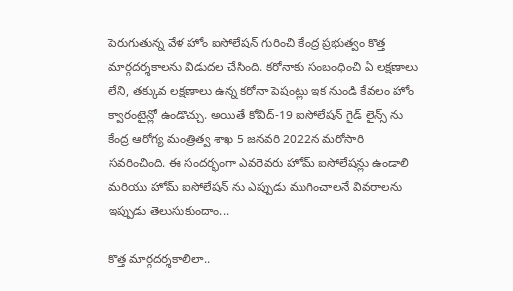పెరుగుతున్న వేళ హోం ఐసోలేషన్ గురించి కేంద్ర ప్రభుత్వం కొత్త మార్గదర్శకాలను విడుదల చేసింది. కరోనాకు సంబంధించి ఏ లక్షణాలు లేని, తక్కువ లక్షణాలు ఉన్న కరోనా పెషంట్లు ఇక నుండి కేవలం హోం క్వారంటైన్లో ఉండొచ్చు. అయితే కోవిద్-19 ఐసోలేషన్ గైడ్ లైన్స్ ను కేంద్ర ఆరోగ్య మంత్రిత్వ శాఖ 5 జనవరి 2022న మరోసారి సవరించింది. ఈ సందర్భంగా ఎవరెవరు హోమ్ ఐసోలేషన్లు ఉండాలి మరియు హోమ్ ఐసోలేషన్ ను ఎప్పుడు ముగించాలనే వివరాలను ఇప్పుడు తెలుసుకుందాం...

కొత్త మార్గదర్శకాలిలా..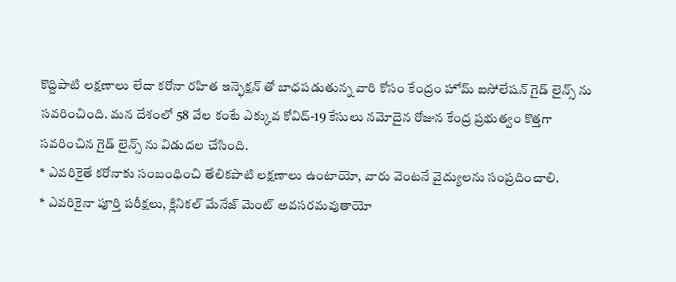కొద్దిపాటి లక్షణాలు లేదా కరోనా రహిత ఇన్ఫెక్షన్ తో బాధపడుతున్న వారి కోసం కేంద్రం హోమ్ ఐసోలేషన్ గైడ్ లైన్స్ ను సవరించింది. మన దేశంలో 58 వేల కంటే ఎక్కువ కోవిద్-19 కేసులు నమోదైన రోజున కేంద్ర ప్రభుత్వం కొత్తగా సవరించిన గైడ్ లైన్స్ ను విడుదల చేసింది.
* ఎవరికైతే కరోనాకు సంబంధించి తేలికపాటి లక్షణాలు ఉంటాయో, వారు వెంటనే వైద్యులను సంప్రదించాలి.
* ఎవరికైనా పూర్తి పరీక్షలు, క్లినికల్ మేనేజ్ మెంట్ అవసరమవుతాయో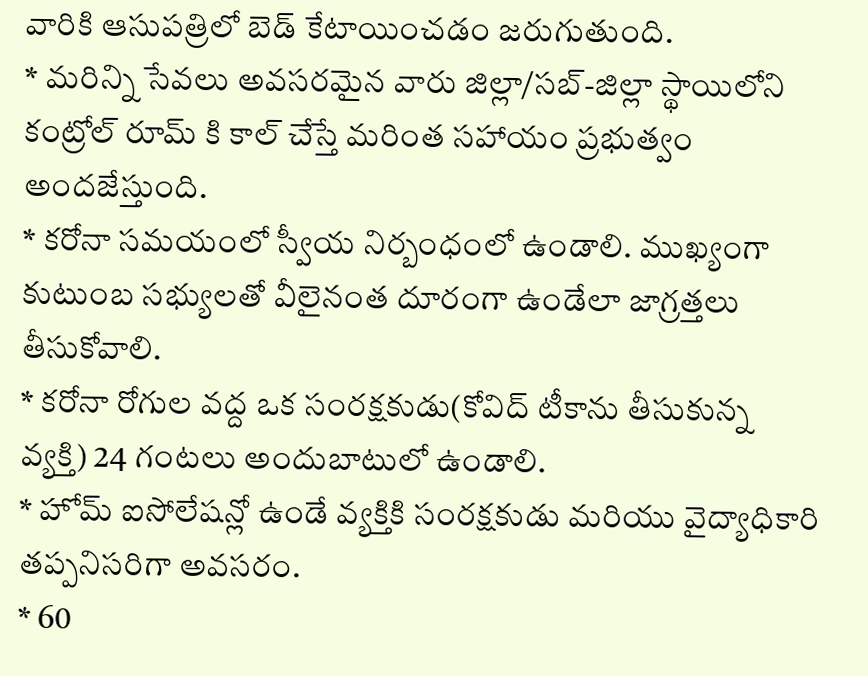వారికి ఆసుపత్రిలో బెడ్ కేటాయించడం జరుగుతుంది.
* మరిన్ని సేవలు అవసరమైన వారు జిల్లా/సబ్-జిల్లా స్థాయిలోని కంట్రోల్ రూమ్ కి కాల్ చేస్తే మరింత సహాయం ప్రభుత్వం అందజేస్తుంది.
* కరోనా సమయంలో స్వీయ నిర్బంధంలో ఉండాలి. ముఖ్యంగా కుటుంబ సభ్యులతో వీలైనంత దూరంగా ఉండేలా జాగ్రత్తలు తీసుకోవాలి.
* కరోనా రోగుల వద్ద ఒక సంరక్షకుడు(కోవిద్ టీకాను తీసుకున్న వ్యక్తి) 24 గంటలు అందుబాటులో ఉండాలి.
* హోమ్ ఐసోలేషన్లో ఉండే వ్యక్తికి సంరక్షకుడు మరియు వైద్యాధికారి తప్పనిసరిగా అవసరం.
* 60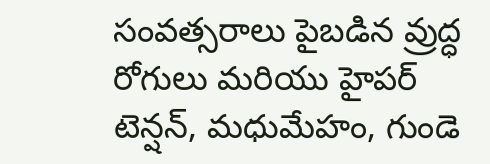సంవత్సరాలు పైబడిన వ్రుద్ధ రోగులు మరియు హైపర్ టెన్షన్, మధుమేహం, గుండె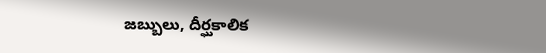జబ్బులు, దీర్ఘకాలిక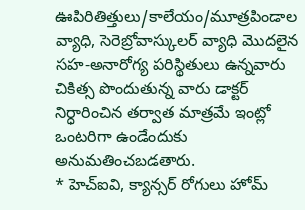ఊపిరితిత్తులు/కాలేయం/మూత్రపిండాల వ్యాధి, సెరెబ్రోవాస్కులర్ వ్యాధి మొదలైన సహ-అనారోగ్య పరిస్థితులు ఉన్నవారు చికిత్స పొందుతున్న వారు డాక్టర్ నిర్ధారించిన తర్వాత మాత్రమే ఇంట్లో ఒంటరిగా ఉండేందుకు అనుమతించబడతారు.
* హెచ్ఐవి, క్యాన్సర్ రోగులు హోమ్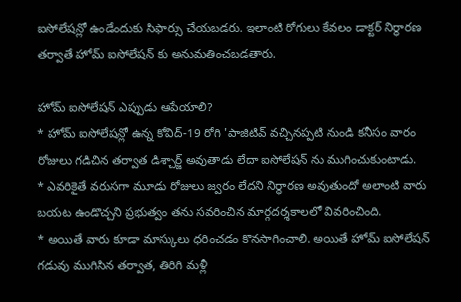ఐసోలేషన్లో ఉండేందుకు సిఫార్సు చేయబడరు. ఇలాంటి రోగులు కేవలం డాక్టర్ నిర్ధారణ తర్వాతే హోమ్ ఐసోలేషన్ కు అనుమతించబడతారు.

హోమ్ ఐసోలేషన్ ఎప్పుడు ఆపేయాలి?
* హోమ్ ఐసోలేషన్లో ఉన్న కోవిద్-19 రోగి 'పాజిటివ్ వచ్చినప్పటి నుండి కనీసం వారం రోజులు గడిచిన తర్వాత డిశ్చార్జ్ అవుతాడు లేదా ఐసోలేషన్ ను ముగించుకుంటాడు.
* ఎవరికైతే వరుసగా మూడు రోజులు జ్వరం లేదని నిర్ధారణ అవుతుందో అలాంటి వారు బయట ఉండొచ్చని ప్రభుత్వం తను సవరించిన మార్గదర్శకాలలో వివరించింది.
* అయితే వారు కూడా మాస్కులు ధరించడం కొనసాగించాలి. అయితే హోమ్ ఐసోలేషన్ గడువు ముగిసిన తర్వాత, తిరిగి మళ్లీ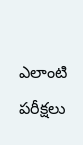ఎలాంటి పరీక్షలు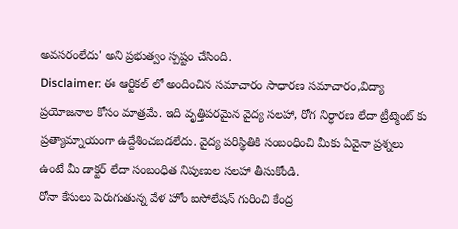అవసరంలేదు' అని ప్రభుత్వం స్పష్టం చేసింది.
Disclaimer: ఈ ఆర్టికల్ లో అందించిన సమాచారం సాధారణ సమాచారం,విద్యా ప్రయోజనాల కోసం మాత్రమే. ఇది వృత్తిపరమైన వైద్య సలహా, రోగ నిర్ధారణ లేదా ట్రీట్మెంట్ కు ప్రత్యామ్నాయంగా ఉద్దేశించబడలేదు. వైద్య పరిస్థితికి సంబంధించి మీకు ఏవైనా ప్రశ్నలు ఉంటే మీ డాక్టర్ లేదా సంబంధిత నిపుణుల సలహా తీసుకోండి.
రోనా కేసులు పెరుగుతున్న వేళ హోం ఐసోలేషన్ గురించి కేంద్ర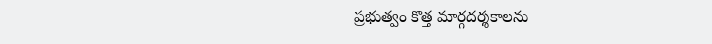ప్రభుత్వం కొత్త మార్గదర్శకాలను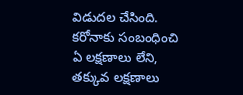విడుదల చేసింది. కరోనాకు సంబంధించి ఏ లక్షణాలు లేని, తక్కువ లక్షణాలు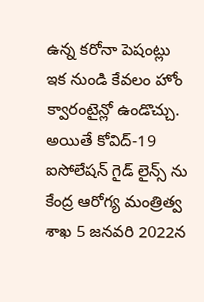ఉన్న కరోనా పెషంట్లు ఇక నుండి కేవలం హోం క్వారంటైన్లో ఉండొచ్చు. అయితే కోవిద్-19 ఐసోలేషన్ గైడ్ లైన్స్ ను కేంద్ర ఆరోగ్య మంత్రిత్వ శాఖ 5 జనవరి 2022న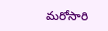మరోసారి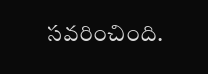సవరించింది.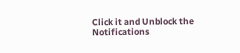Click it and Unblock the Notifications